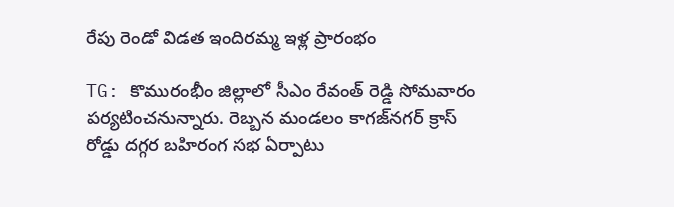రేపు రెండో విడత ఇందిరమ్మ ఇళ్ల ప్రారంభం

TG: కొమురంభీం జిల్లాలో సీఎం రేవంత్‌ రెడ్డి సోమవారం పర్యటించనున్నారు. రెబ్బన మండలం కాగజ్‌నగర్‌ క్రాస్‌ రోడ్డు దగ్గర బహిరంగ సభ ఏర్పాటు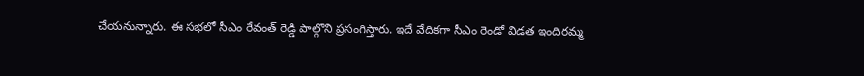చేయనున్నారు. ఈ సభలో సీఎం రేవంత్‌ రెడ్డి పాల్గొని ప్రసంగిస్తారు. ఇదే వేదికగా సీఎం రెండో విడత ఇందిరమ్మ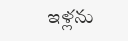ఇళ్లను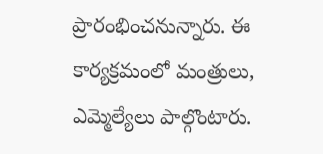ప్రారంభించనున్నారు. ఈ కార్యక్రమంలో మంత్రులు, ఎమ్మెల్యేలు పాల్గొంటారు.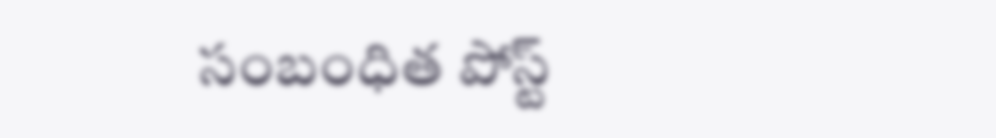సంబంధిత పోస్ట్